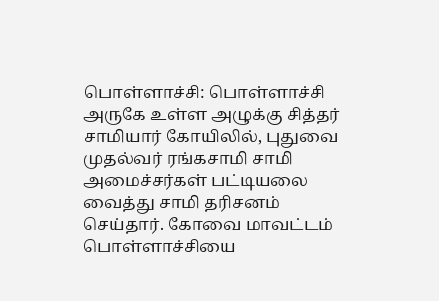பொள்ளாச்சி: பொள்ளாச்சி அருகே உள்ள அழுக்கு சித்தர் சாமியார் கோயிலில், புதுவை முதல்வர் ரங்கசாமி சாமி அமைச்சர்கள் பட்டியலை வைத்து சாமி தரிசனம் செய்தார். கோவை மாவட்டம் பொள்ளாச்சியை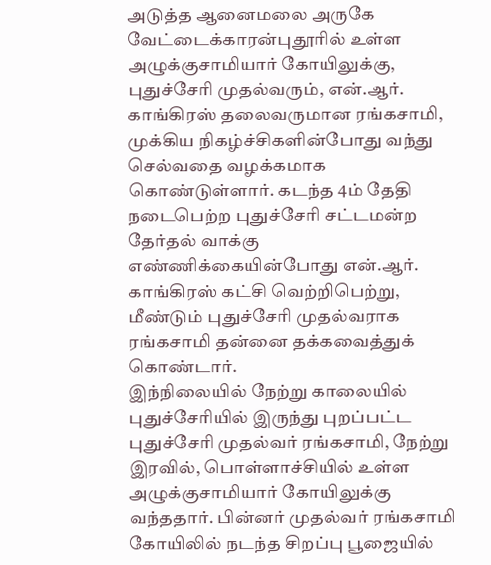அடுத்த ஆனைமலை அருகே வேட்டைக்காரன்புதூரில் உள்ள அழுக்குசாமியார் கோயிலுக்கு, புதுச்சேரி முதல்வரும், என்.ஆர். காங்கிரஸ் தலைவருமான ரங்கசாமி, முக்கிய நிகழ்ச்சிகளின்போது வந்து செல்வதை வழக்கமாக கொண்டுள்ளார். கடந்த 4ம் தேதி நடைபெற்ற புதுச்சேரி சட்டமன்ற தேர்தல் வாக்கு எண்ணிக்கையின்போது என்.ஆர். காங்கிரஸ் கட்சி வெற்றிபெற்று, மீண்டும் புதுச்சேரி முதல்வராக ரங்கசாமி தன்னை தக்கவைத்துக் கொண்டார்.
இந்நிலையில் நேற்று காலையில் புதுச்சேரியில் இருந்து புறப்பட்ட புதுச்சேரி முதல்வர் ரங்கசாமி, நேற்று இரவில், பொள்ளாச்சியில் உள்ள அழுக்குசாமியார் கோயிலுக்கு வந்ததார். பின்னர் முதல்வர் ரங்கசாமி கோயிலில் நடந்த சிறப்பு பூஜையில்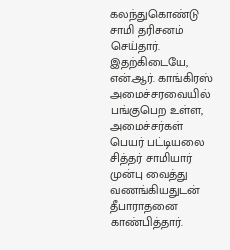கலந்துகொண்டு சாமி தரிசனம் செய்தார். இதற்கிடையே, என்.ஆர். காங்கிரஸ் அமைச்சரவையில் பங்குபெற உள்ள, அமைச்சர்கள் பெயர் பட்டியலை சித்தர் சாமியார் முன்பு வைத்து வணங்கியதுடன் தீபாராதனை காண்பித்தார்.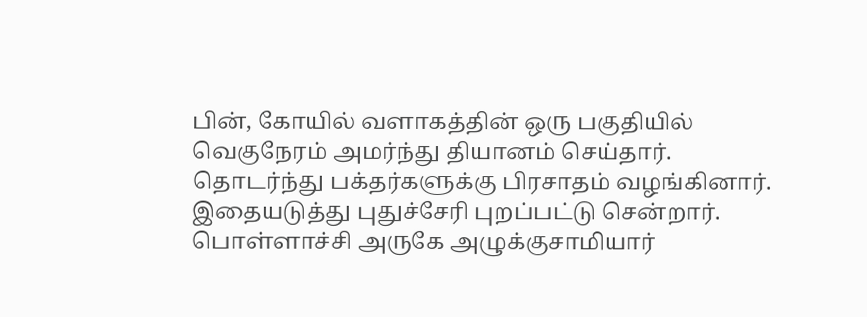பின், கோயில் வளாகத்தின் ஒரு பகுதியில் வெகுநேரம் அமர்ந்து தியானம் செய்தார். தொடர்ந்து பக்தர்களுக்கு பிரசாதம் வழங்கினார். இதையடுத்து புதுச்சேரி புறப்பட்டு சென்றார். பொள்ளாச்சி அருகே அழுக்குசாமியார்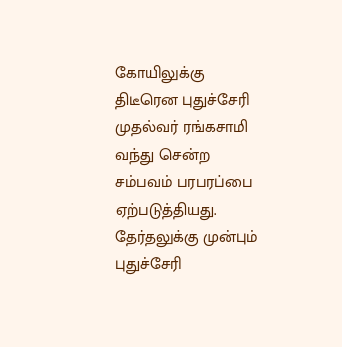கோயிலுக்கு திடீரென புதுச்சேரி முதல்வர் ரங்கசாமி வந்து சென்ற சம்பவம் பரபரப்பை ஏற்படுத்தியது. தேர்தலுக்கு முன்பும் புதுச்சேரி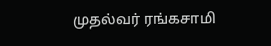முதல்வர் ரங்கசாமி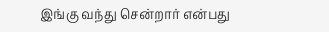இங்கு வந்து சென்றார் என்பது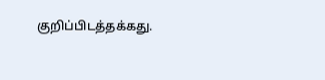குறிப்பிடத்தக்கது.